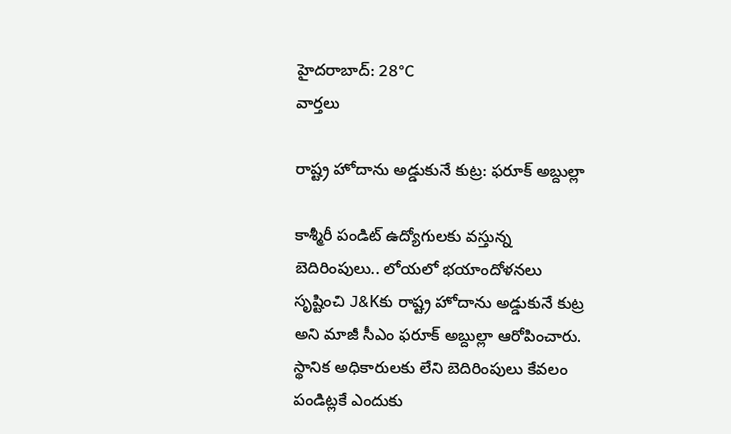హైదరాబాద్: 28°C
వార్తలు

రాష్ట్ర హోదాను అడ్డుకునే కుట్ర: ఫరూక్ అబ్దుల్లా

కాశ్మీరీ పండిట్‌ ఉద్యోగులకు వస్తున్న బెదిరింపులు.. లోయలో భయాందోళనలు సృష్టించి J&Kకు రాష్ట్ర హోదాను అడ్డుకునే కుట్ర అని మాజీ సీఎం ఫరూక్ అబ్దుల్లా ఆరోపించారు. స్థానిక అధికారులకు లేని బెదిరింపులు కేవలం పండిట్లకే ఎందుకు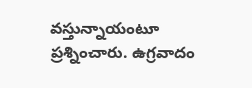వస్తున్నాయంటూ ప్రశ్నించారు. ఉగ్రవాదం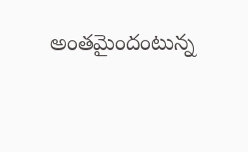అంతమైందంటున్న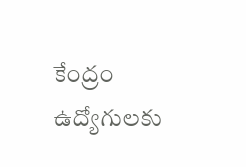కేంద్రం ఉద్యోగులకు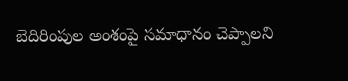బెదిరింపుల అంశంపై సమాధానం చెప్పాలని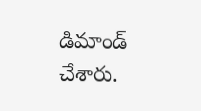డిమాండ్ చేశారు.